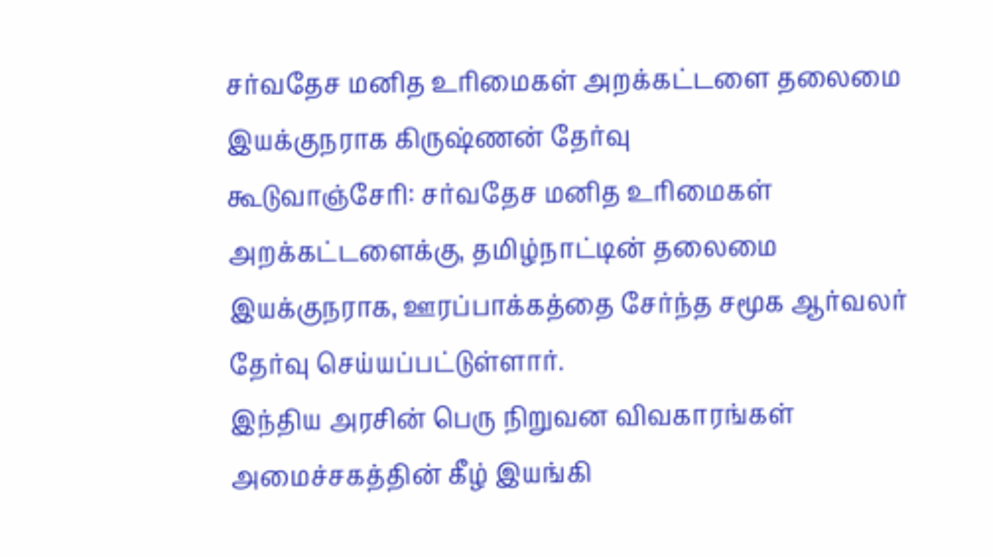சர்வதேச மனித உரிமைகள் அறக்கட்டளை தலைமை இயக்குநராக கிருஷ்ணன் தேர்வு
கூடுவாஞ்சேரி: சர்வதேச மனித உரிமைகள் அறக்கட்டளைக்கு, தமிழ்நாட்டின் தலைமை இயக்குநராக, ஊரப்பாக்கத்தை சேர்ந்த சமூக ஆர்வலர் தேர்வு செய்யப்பட்டுள்ளார்.
இந்திய அரசின் பெரு நிறுவன விவகாரங்கள் அமைச்சகத்தின் கீழ் இயங்கி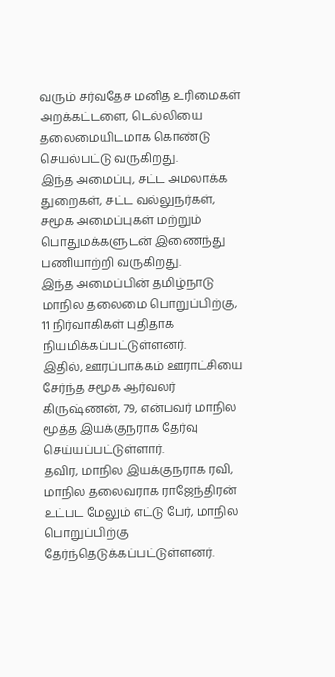வரும் சர்வதேச மனித உரிமைகள் அறக்கட்டளை, டெல்லியை தலைமையிடமாக கொண்டு செயல்பட்டு வருகிறது.
இந்த அமைப்பு, சட்ட அமலாக்க துறைகள், சட்ட வல்லுநர்கள், சமூக அமைப்புகள் மற்றும் பொதுமக்களுடன் இணைந்து பணியாற்றி வருகிறது.
இந்த அமைப்பின் தமிழ்நாடு மாநில தலைமை பொறுப்பிற்கு, 11 நிர்வாகிகள் புதிதாக நியமிக்கப்பட்டுள்ளனர்.
இதில், ஊரப்பாக்கம் ஊராட்சியை சேர்ந்த சமூக ஆர்வலர் கிருஷ்ணன், 79, என்பவர் மாநில மூத்த இயக்குநராக தேர்வு செய்யப்பட்டுள்ளார்.
தவிர, மாநில இயக்குநராக ரவி, மாநில தலைவராக ராஜேந்திரன் உட்பட மேலும் எட்டு பேர், மாநில பொறுப்பிற்கு தேர்ந்தெடுக்கப்பட்டுள்ளனர்.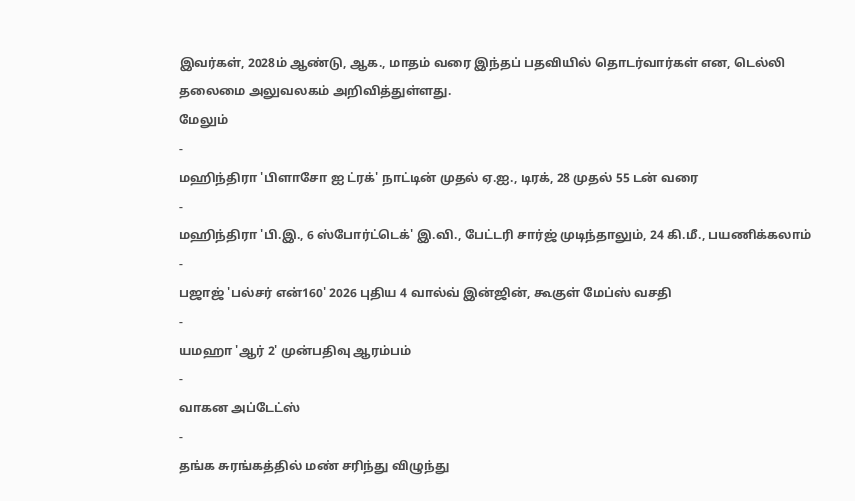இவர்கள், 2028ம் ஆண்டு, ஆக., மாதம் வரை இந்தப் பதவியில் தொடர்வார்கள் என, டெல்லி தலைமை அலுவலகம் அறிவித்துள்ளது.
மேலும்
-
மஹிந்திரா 'பிளாசோ ஐ ட்ரக்' நாட்டின் முதல் ஏ.ஐ., டிரக், 28 முதல் 55 டன் வரை
-
மஹிந்திரா 'பி.இ., 6 ஸ்போர்ட்டெக்' இ.வி., பேட்டரி சார்ஜ் முடிந்தாலும், 24 கி.மீ., பயணிக்கலாம்
-
பஜாஜ் 'பல்சர் என்160' 2026 புதிய 4 வால்வ் இன்ஜின், கூகுள் மேப்ஸ் வசதி
-
யமஹா 'ஆர் 2' முன்பதிவு ஆரம்பம்
-
வாகன அப்டேட்ஸ்
-
தங்க சுரங்கத்தில் மண் சரிந்து விழுந்து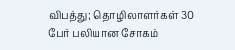விபத்து; தொழிலாளர்கள் 30 பேர் பலியான சோகம்